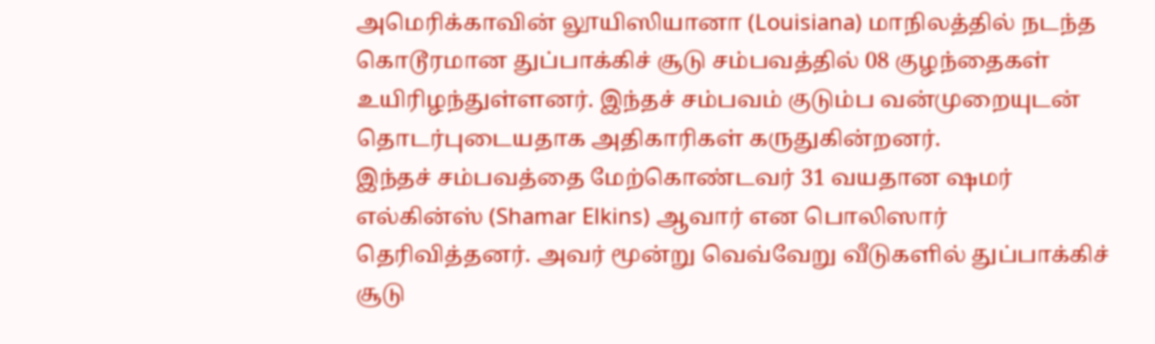அமெரிக்காவின் லூயிஸியானா (Louisiana) மாநிலத்தில் நடந்த கொடூரமான துப்பாக்கிச் சூடு சம்பவத்தில் 08 குழந்தைகள் உயிரிழந்துள்ளனர். இந்தச் சம்பவம் குடும்ப வன்முறையுடன் தொடர்புடையதாக அதிகாரிகள் கருதுகின்றனர்.
இந்தச் சம்பவத்தை மேற்கொண்டவர் 31 வயதான ஷமர் எல்கின்ஸ் (Shamar Elkins) ஆவார் என பொலிஸார் தெரிவித்தனர். அவர் மூன்று வெவ்வேறு வீடுகளில் துப்பாக்கிச் சூடு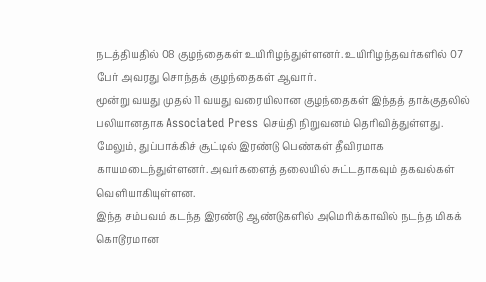நடத்தியதில் 08 குழந்தைகள் உயிரிழந்துள்ளனர். உயிரிழந்தவர்களில் 07 பேர் அவரது சொந்தக் குழந்தைகள் ஆவார்.
மூன்று வயது முதல் 11 வயது வரையிலான குழந்தைகள் இந்தத் தாக்குதலில் பலியானதாக Associated Press செய்தி நிறுவனம் தெரிவித்துள்ளது. மேலும், துப்பாக்கிச் சூட்டில் இரண்டு பெண்கள் தீவிரமாக காயமடைந்துள்ளனர். அவர்களைத் தலையில் சுட்டதாகவும் தகவல்கள் வெளியாகியுள்ளன.
இந்த சம்பவம் கடந்த இரண்டு ஆண்டுகளில் அமெரிக்காவில் நடந்த மிகக் கொடூரமான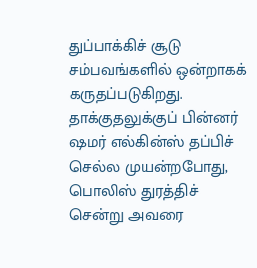துப்பாக்கிச் சூடு சம்பவங்களில் ஒன்றாகக் கருதப்படுகிறது. தாக்குதலுக்குப் பின்னர் ஷமர் எல்கின்ஸ் தப்பிச் செல்ல முயன்றபோது, பொலிஸ் துரத்திச் சென்று அவரை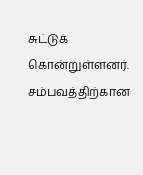சுட்டுக் கொன்றுள்ளனர்.
சம்பவத்திற்கான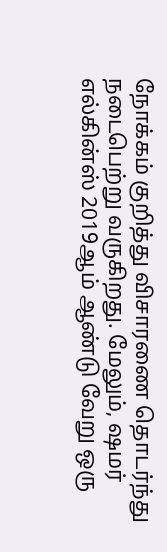நோக்கம் குறித்து விசாரணை தொடர்ந்து நடைபெற்று வருகிறது. மேலும், ஷமர் எல்கின்ஸ் 2019ஆம் ஆண்டு வேறு ஒரு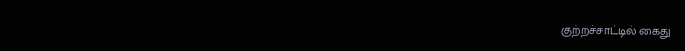குற்றச்சாட்டில் கைது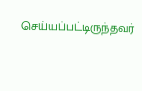செய்யப்பட்டிருந்தவர்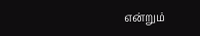என்றும்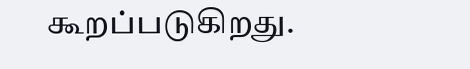கூறப்படுகிறது.